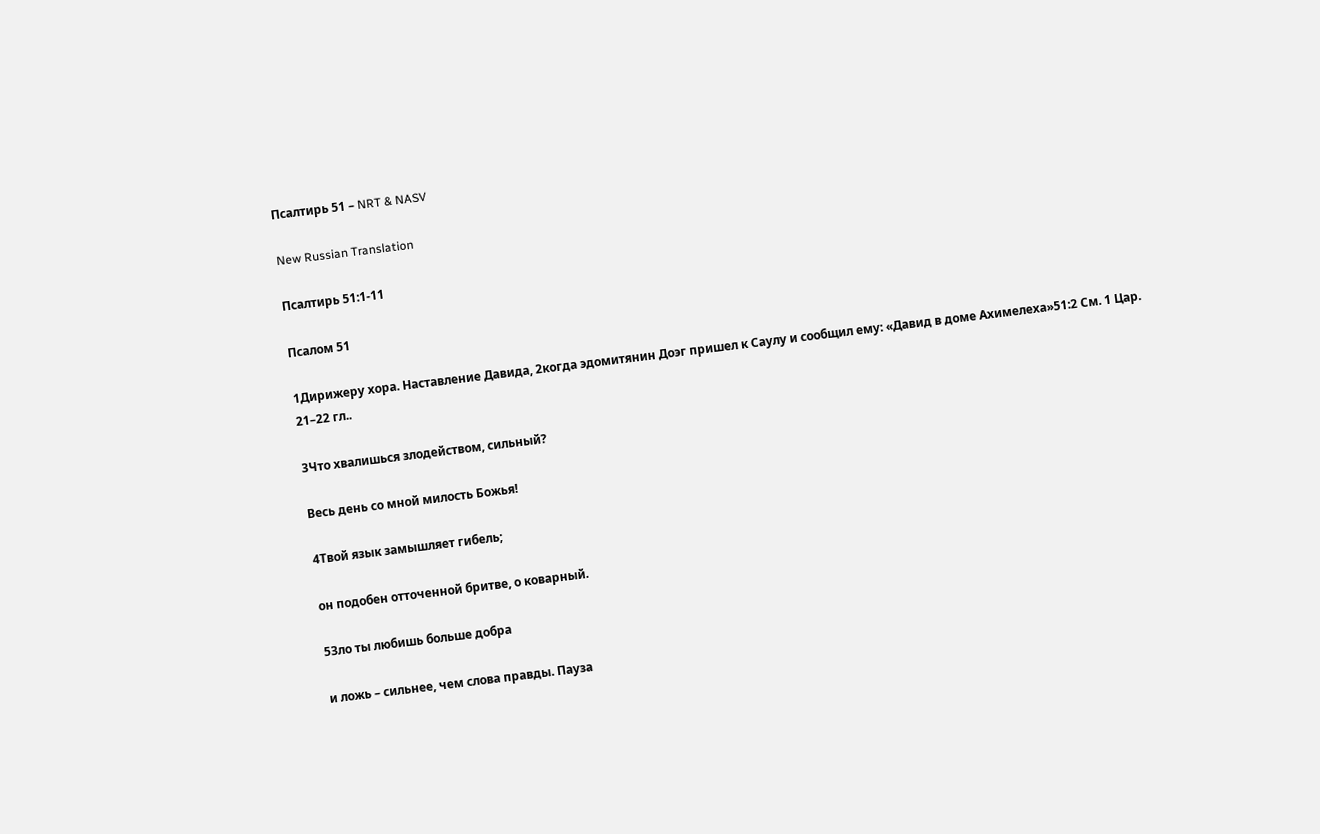Псалтирь 51 – NRT & NASV

New Russian Translation

Псалтирь 51:1-11

Псалом 51

1Дирижеру хора. Наставление Давида, 2когда эдомитянин Доэг пришел к Саулу и сообщил ему: «Давид в доме Ахимелеха»51:2 См. 1 Цар. 21–22 гл..

3Что хвалишься злодейством, сильный?

Весь день со мной милость Божья!

4Твой язык замышляет гибель;

он подобен отточенной бритве, о коварный.

5Зло ты любишь больше добра

и ложь – сильнее, чем слова правды. Пауза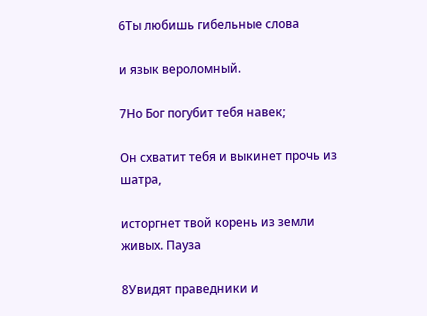6Ты любишь гибельные слова

и язык вероломный.

7Но Бог погубит тебя навек;

Он схватит тебя и выкинет прочь из шатра,

исторгнет твой корень из земли живых. Пауза

8Увидят праведники и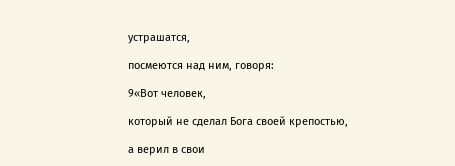устрашатся,

посмеются над ним, говоря:

9«Вот человек,

который не сделал Бога своей крепостью,

а верил в свои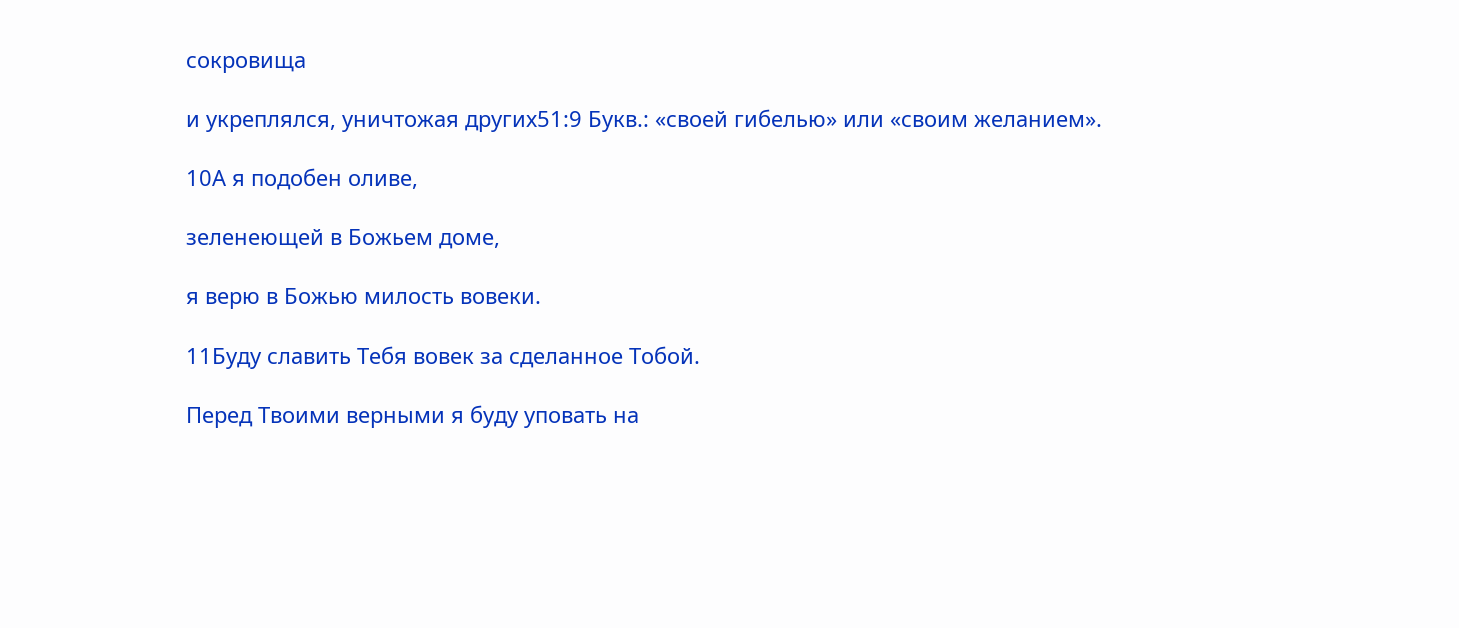сокровища

и укреплялся, уничтожая других51:9 Букв.: «своей гибелью» или «своим желанием».

10А я подобен оливе,

зеленеющей в Божьем доме,

я верю в Божью милость вовеки.

11Буду славить Тебя вовек за сделанное Тобой.

Перед Твоими верными я буду уповать на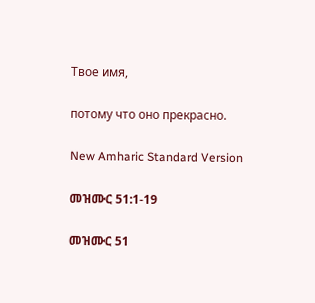Твое имя,

потому что оно прекрасно.

New Amharic Standard Version

መዝሙር 51:1-19

መዝሙር 51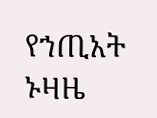የኀጢአት ኑዛዜ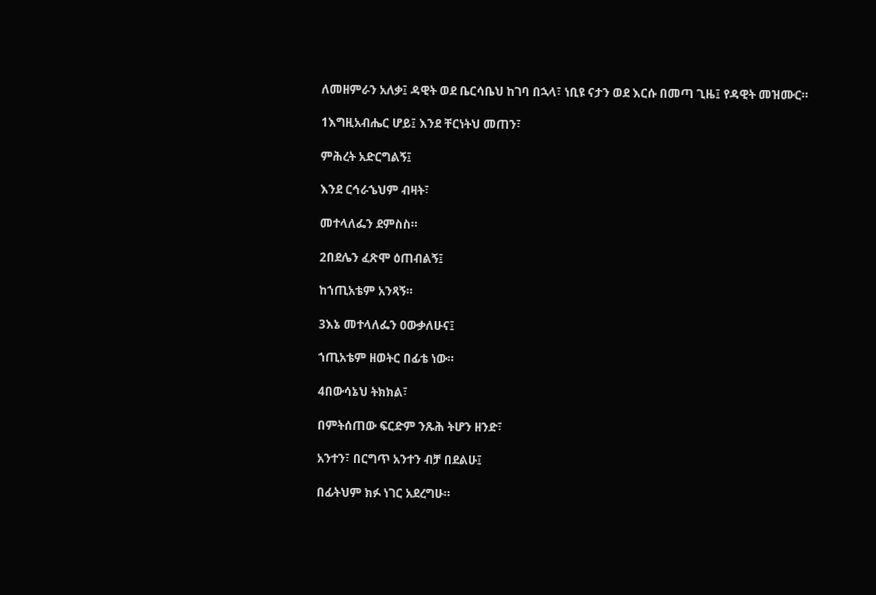ለመዘምራን አለቃ፤ ዳዊት ወደ ቤርሳቤህ ከገባ በኋላ፣ ነቢዩ ናታን ወደ እርሱ በመጣ ጊዜ፤ የዳዊት መዝሙር።

1እግዚአብሔር ሆይ፤ እንደ ቸርነትህ መጠን፣

ምሕረት አድርግልኝ፤

እንደ ርኅራኄህም ብዛት፣

መተላለፌን ደምስስ።

2በደሌን ፈጽሞ ዕጠብልኝ፤

ከኀጢአቴም አንጻኝ።

3እኔ መተላለፌን ዐውቃለሁና፤

ኀጢአቴም ዘወትር በፊቴ ነው።

4በውሳኔህ ትክክል፣

በምትሰጠው ፍርድም ንጹሕ ትሆን ዘንድ፣

አንተን፣ በርግጥ አንተን ብቻ በደልሁ፤

በፊትህም ክፉ ነገር አደረግሁ።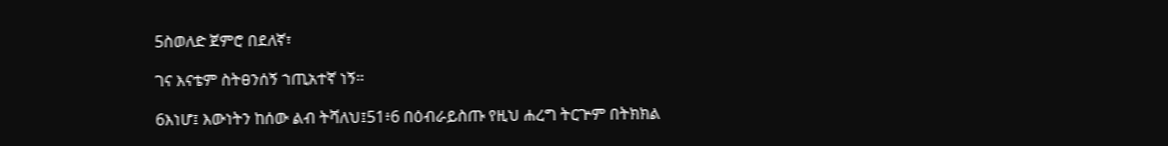5ስወለድ ጀምሮ በደለኛ፣

ገና እናቴም ስትፀንሰኝ ኀጢአተኛ ነኝ።

6እነሆ፤ እውነትን ከሰው ልብ ትሻለህ፤51፥6 በዕብራይስጡ የዚህ ሐረግ ትርጕም በትክክል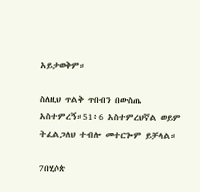አይታወቅም።

ስለዚህ ጥልቅ ጥበብን በውስጤ አስተምረኝ።51፥6 አስተምረህኛል ወይም ትፈልጋለህ ተብሎ መተርጐም ይቻላል።

7በሂሶጵ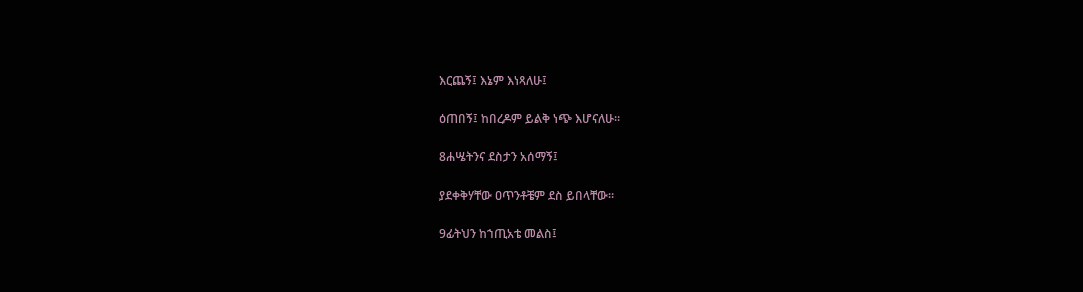እርጨኝ፤ እኔም እነጻለሁ፤

ዕጠበኝ፤ ከበረዶም ይልቅ ነጭ እሆናለሁ።

8ሐሤትንና ደስታን አሰማኝ፤

ያደቀቅሃቸው ዐጥንቶቼም ደስ ይበላቸው።

9ፊትህን ከኀጢአቴ መልስ፤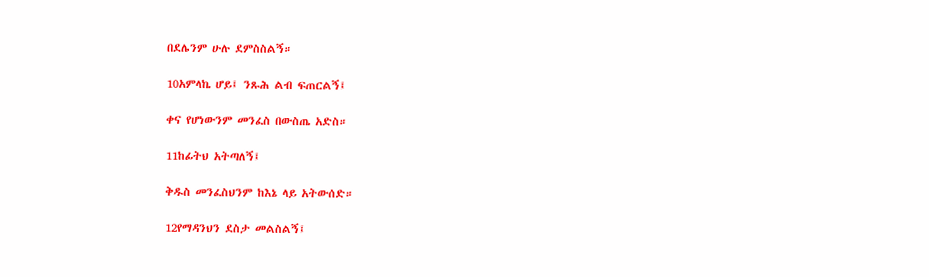በደሌንም ሁሉ ደምስስልኝ።

10አምላኬ ሆይ፤ ንጹሕ ልብ ፍጠርልኝ፤

ቀና የሆነውንም መንፈስ በውስጤ አድስ።

11ከፊትህ አትጣለኝ፤

ቅዱስ መንፈስህንም ከእኔ ላይ አትውሰድ።

12የማዳንህን ደስታ መልስልኝ፤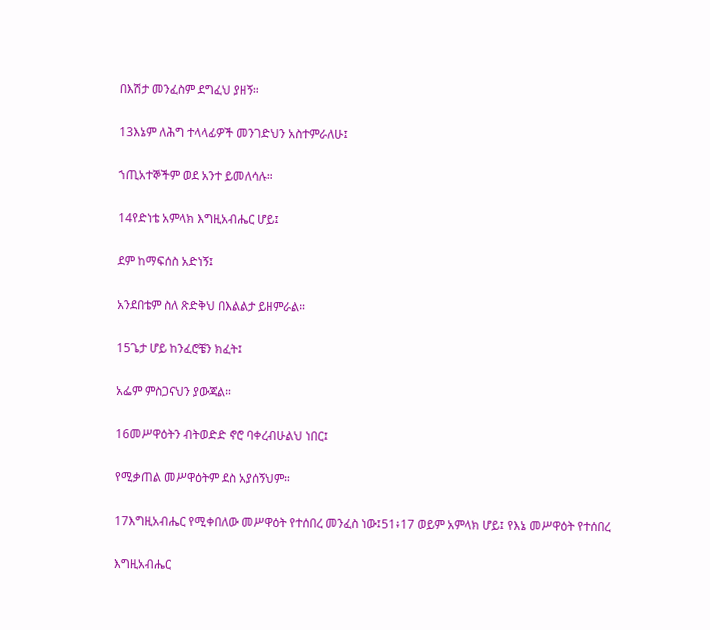በእሽታ መንፈስም ደግፈህ ያዘኝ።

13እኔም ለሕግ ተላላፊዎች መንገድህን አስተምራለሁ፤

ኀጢአተኞችም ወደ አንተ ይመለሳሉ።

14የድነቴ አምላክ እግዚአብሔር ሆይ፤

ደም ከማፍሰስ አድነኝ፤

አንደበቴም ስለ ጽድቅህ በእልልታ ይዘምራል።

15ጌታ ሆይ ከንፈሮቼን ክፈት፤

አፌም ምስጋናህን ያውጃል።

16መሥዋዕትን ብትወድድ ኖሮ ባቀረብሁልህ ነበር፤

የሚቃጠል መሥዋዕትም ደስ አያሰኝህም።

17እግዚአብሔር የሚቀበለው መሥዋዕት የተሰበረ መንፈስ ነው፤51፥17 ወይም አምላክ ሆይ፤ የእኔ መሥዋዕት የተሰበረ

እግዚአብሔር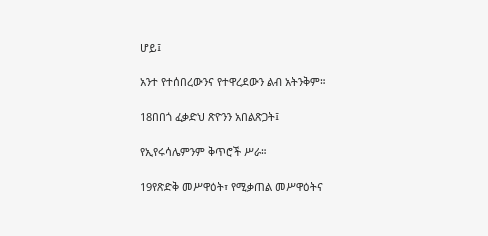ሆይ፤

አንተ የተሰበረውንና የተዋረደውን ልብ አትንቅም።

18በበጎ ፈቃድህ ጽዮንን አበልጽጋት፤

የኢየሩሳሌምንም ቅጥሮች ሥራ።

19የጽድቅ መሥዋዕት፣ የሚቃጠል መሥዋዕትና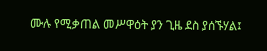ሙሉ የሚቃጠል መሥዋዕት ያን ጊዜ ደስ ያሰኙሃል፤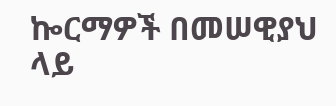ኰርማዎች በመሠዊያህ ላይ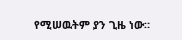የሚሠዉትም ያን ጊዜ ነው።